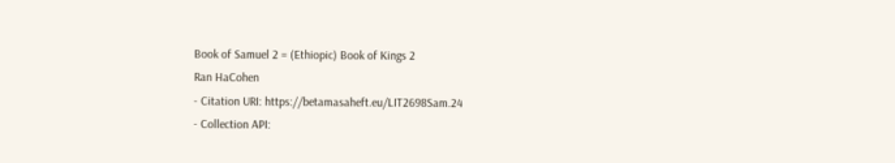Book of Samuel 2 = (Ethiopic) Book of Kings 2
Ran HaCohen
- Citation URI: https://betamasaheft.eu/LIT2698Sam.24
- Collection API: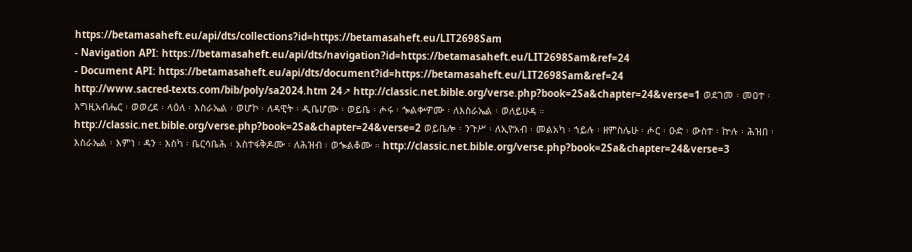https://betamasaheft.eu/api/dts/collections?id=https://betamasaheft.eu/LIT2698Sam
- Navigation API: https://betamasaheft.eu/api/dts/navigation?id=https://betamasaheft.eu/LIT2698Sam&ref=24
- Document API: https://betamasaheft.eu/api/dts/document?id=https://betamasaheft.eu/LIT2698Sam&ref=24
http://www.sacred-texts.com/bib/poly/sa2024.htm 24↗ http://classic.net.bible.org/verse.php?book=2Sa&chapter=24&verse=1 ወደገመ ፡ መዐተ ፡ እግዚአብሔር ፡ ወወረደ ፡ ላዕለ ፡ እስራኤል ፡ ወሆኮ ፡ ለዳዊት ፡ ዲቤሆሙ ፡ ወይቤ ፡ ሖሩ ፡ ኈልቍዎሙ ፡ ለእስራኤል ፡ ወለይሁዳ ። http://classic.net.bible.org/verse.php?book=2Sa&chapter=24&verse=2 ወይቤሎ ፡ ንጉሥ ፡ ለኢዮአብ ፡ መልአካ ፡ ኀይሉ ፡ ዘምስሌሁ ፡ ሖር ፡ ዑድ ፡ ውስተ ፡ ኵሉ ፡ ሕዝበ ፡ እስራኤል ፡ እምነ ፡ ዳን ፡ እስካ ፡ ቤርሳቤሕ ፡ አስተፋቅዶሙ ፡ ለሕዝብ ፡ ወኈልቆሙ ። http://classic.net.bible.org/verse.php?book=2Sa&chapter=24&verse=3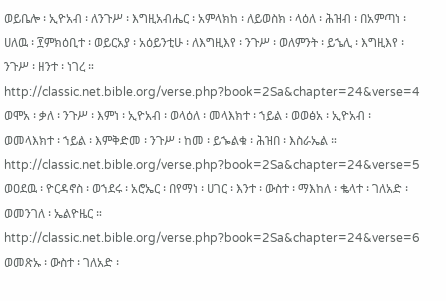ወይቤሎ ፡ ኢዮአብ ፡ ለንጉሥ ፡ እግዚአብሔር ፡ አምላክከ ፡ ለይወስክ ፡ ላዕለ ፡ ሕዝብ ፡ በአምጣነ ፡ ሀለዉ ፡ ፻ምክዕቢተ ፡ ወይርአያ ፡ አዕይንቲሁ ፡ ለእግዚእየ ፡ ንጉሥ ፡ ወለምንት ፡ ይኄሊ ፡ እግዚእየ ፡ ንጉሥ ፡ ዘንተ ፡ ነገረ ። http://classic.net.bible.org/verse.php?book=2Sa&chapter=24&verse=4 ወሞአ ፡ ቃለ ፡ ንጉሥ ፡ እምነ ፡ ኢዮአብ ፡ ወላዕለ ፡ መላእክተ ፡ ኀይል ፡ ወወፅአ ፡ ኢዮአብ ፡ ወመላእክተ ፡ ኀይል ፡ እምቅድመ ፡ ንጉሥ ፡ ከመ ፡ ይኈልቁ ፡ ሕዝበ ፡ እስራኤል ። http://classic.net.bible.org/verse.php?book=2Sa&chapter=24&verse=5 ወዐደዉ ፡ ዮርዳኖስ ፡ ወኀደሩ ፡ አሮኤር ፡ በየማነ ፡ ሀገር ፡ እንተ ፡ ውስተ ፡ ማእከለ ፡ ቈላተ ፡ ገለአድ ፡ ወመንገለ ፡ ኤልዮዜር ። http://classic.net.bible.org/verse.php?book=2Sa&chapter=24&verse=6 ወመጽኡ ፡ ውስተ ፡ ገለአድ ፡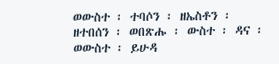ወውስተ ፡ ተባሶን ፡ ዘኤስቶን ፡ ዘተበሰን ፡ ወበጽሑ ፡ ውስተ ፡ ዳና ፡ ወውስተ ፡ ይሁዳ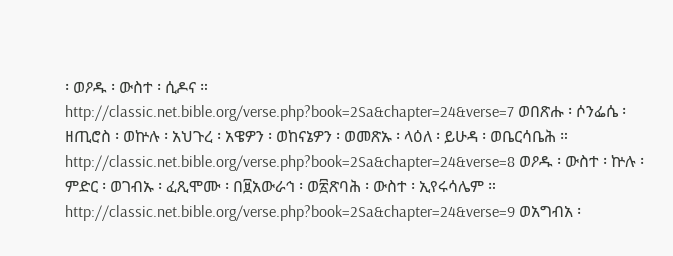፡ ወዖዱ ፡ ውስተ ፡ ሲዶና ። http://classic.net.bible.org/verse.php?book=2Sa&chapter=24&verse=7 ወበጽሑ ፡ ሶንፌሴ ፡ ዘጢሮስ ፡ ወኵሉ ፡ አህጉረ ፡ አዌዎን ፡ ወከናኔዎን ፡ ወመጽኡ ፡ ላዕለ ፡ ይሁዳ ፡ ወቤርሳቤሕ ። http://classic.net.bible.org/verse.php?book=2Sa&chapter=24&verse=8 ወዖዱ ፡ ውስተ ፡ ኵሉ ፡ ምድር ፡ ወገብኡ ፡ ፈጺሞሙ ፡ በ፱አውራኅ ፡ ወ፳ጽባሕ ፡ ውስተ ፡ ኢየሩሳሌም ። http://classic.net.bible.org/verse.php?book=2Sa&chapter=24&verse=9 ወአግብአ ፡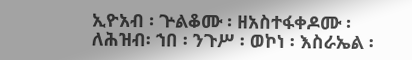ኢዮአብ ፡ ጕልቆሙ ፡ ዘአስተፋቀዶሙ ፡ ለሕዝብ፡ ኀበ ፡ ንጉሥ ፡ ወኮነ ፡ እስራኤል ፡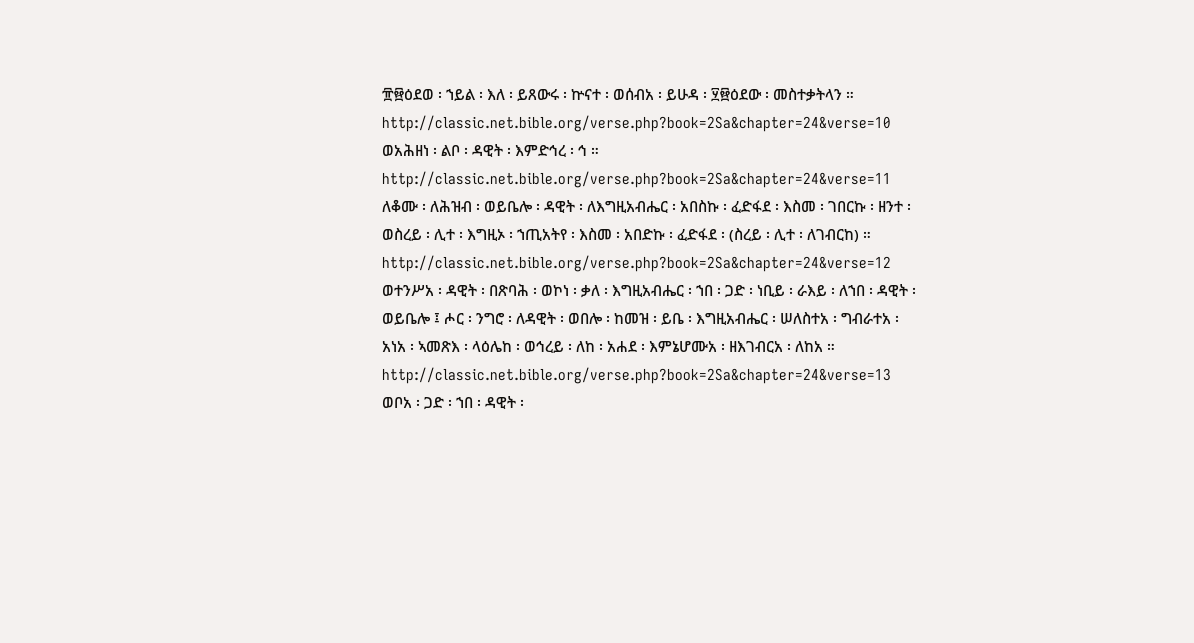፹፼ዕደወ ፡ ኀይል ፡ እለ ፡ ይጸውሩ ፡ ኵናተ ፡ ወሰብአ ፡ ይሁዳ ፡ ፶፼ዕደው ፡ መስተቃትላን ። http://classic.net.bible.org/verse.php?book=2Sa&chapter=24&verse=10 ወአሕዘነ ፡ ልቦ ፡ ዳዊት ፡ እምድኅረ ፡ ኅ ። http://classic.net.bible.org/verse.php?book=2Sa&chapter=24&verse=11 ለቆሙ ፡ ለሕዝብ ፡ ወይቤሎ ፡ ዳዊት ፡ ለእግዚአብሔር ፡ አበስኩ ፡ ፈድፋደ ፡ እስመ ፡ ገበርኩ ፡ ዘንተ ፡ ወስረይ ፡ ሊተ ፡ እግዚኦ ፡ ኀጢአትየ ፡ እስመ ፡ አበድኩ ፡ ፈድፋደ ፡ (ስረይ ፡ ሊተ ፡ ለገብርከ) ። http://classic.net.bible.org/verse.php?book=2Sa&chapter=24&verse=12 ወተንሥአ ፡ ዳዊት ፡ በጽባሕ ፡ ወኮነ ፡ ቃለ ፡ እግዚአብሔር ፡ ኀበ ፡ ጋድ ፡ ነቢይ ፡ ራእይ ፡ ለኀበ ፡ ዳዊት ፡ ወይቤሎ ፤ ሖር ፡ ንግሮ ፡ ለዳዊት ፡ ወበሎ ፡ ከመዝ ፡ ይቤ ፡ እግዚአብሔር ፡ ሠለስተአ ፡ ግብራተአ ፡ አነአ ፡ ኣመጽእ ፡ ላዕሌከ ፡ ወኅረይ ፡ ለከ ፡ አሐደ ፡ እምኔሆሙአ ፡ ዘእገብርአ ፡ ለከአ ። http://classic.net.bible.org/verse.php?book=2Sa&chapter=24&verse=13 ወቦአ ፡ ጋድ ፡ ኀበ ፡ ዳዊት ፡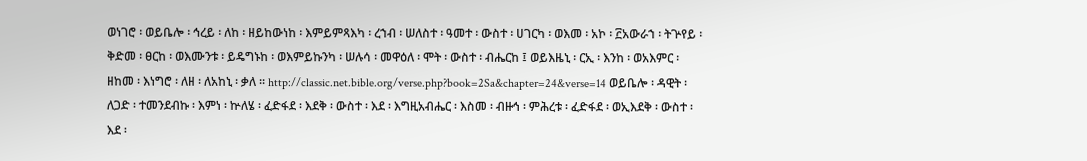ወነገሮ ፡ ወይቤሎ ፡ ኅረይ ፡ ለከ ፡ ዘይከውነከ ፡ እምይምጻእካ ፡ ረኀብ ፡ ሠለስተ ፡ ዓመተ ፡ ውስተ ፡ ሀገርካ ፡ ወእመ ፡ አኮ ፡ ፫አውራኀ ፡ ትጕየይ ፡ ቅድመ ፡ ፀርከ ፡ ወእሙንቱ ፡ ይዴግኑከ ፡ ወእምይኩንካ ፡ ሠሉሳ ፡ መዋዕለ ፡ ሞት ፡ ውስተ ፡ ብሔርከ ፤ ወይእዜኒ ፡ ርኢ ፡ እንከ ፡ ወአእምር ፡ ዘከመ ፡ እነግሮ ፡ ለዘ ፡ ለአከኒ ፡ ቃለ ። http://classic.net.bible.org/verse.php?book=2Sa&chapter=24&verse=14 ወይቤሎ ፡ ዳዊት ፡ ለጋድ ፡ ተመንደብኩ ፡ እምነ ፡ ኵለሄ ፡ ፈድፋደ ፡ እደቅ ፡ ውስተ ፡ እደ ፡ እግዚአብሔር ፡ እስመ ፡ ብዙኅ ፡ ምሕረቱ ፡ ፈድፋደ ፡ ወኢእደቅ ፡ ውስተ ፡ እደ ፡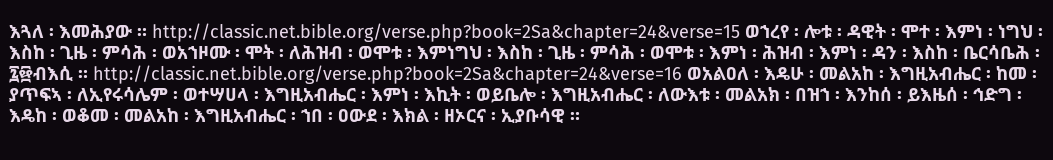እጓለ ፡ እመሕያው ። http://classic.net.bible.org/verse.php?book=2Sa&chapter=24&verse=15 ወኀረየ ፡ ሎቱ ፡ ዳዊት ፡ ሞተ ፡ እምነ ፡ ነግህ ፡ እስከ ፡ ጊዜ ፡ ምሳሕ ፡ ወአኀዞሙ ፡ ሞት ፡ ለሕዝብ ፡ ወሞቱ ፡ እምነግህ ፡ እስከ ፡ ጊዜ ፡ ምሳሕ ፡ ወሞቱ ፡ እምነ ፡ ሕዝብ ፡ እምነ ፡ ዳን ፡ እስከ ፡ ቤርሳቤሕ ፡ ፯፼ብእሲ ። http://classic.net.bible.org/verse.php?book=2Sa&chapter=24&verse=16 ወአልዐለ ፡ እዴሁ ፡ መልአከ ፡ እግዚአብሔር ፡ ከመ ፡ ያጥፍኣ ፡ ለኢየሩሳሌም ፡ ወተሣሀላ ፡ እግዚአብሔር ፡ እምነ ፡ እኪት ፡ ወይቤሎ ፡ እግዚአብሔር ፡ ለውእቱ ፡ መልአክ ፡ በዝኀ ፡ እንከሰ ፡ ይእዜሰ ፡ ኅድግ ፡ እዴከ ፡ ወቆመ ፡ መልአከ ፡ እግዚአብሔር ፡ ኀበ ፡ ዐውደ ፡ እክል ፡ ዘኦርና ፡ ኢያቡሳዊ ።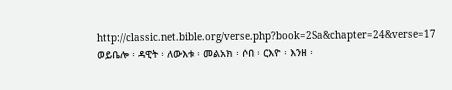http://classic.net.bible.org/verse.php?book=2Sa&chapter=24&verse=17 ወይቤሎ ፡ ዳዊት ፡ ለውእቱ ፡ መልአክ ፡ ሶበ ፡ ርእዮ ፡ እንዘ ፡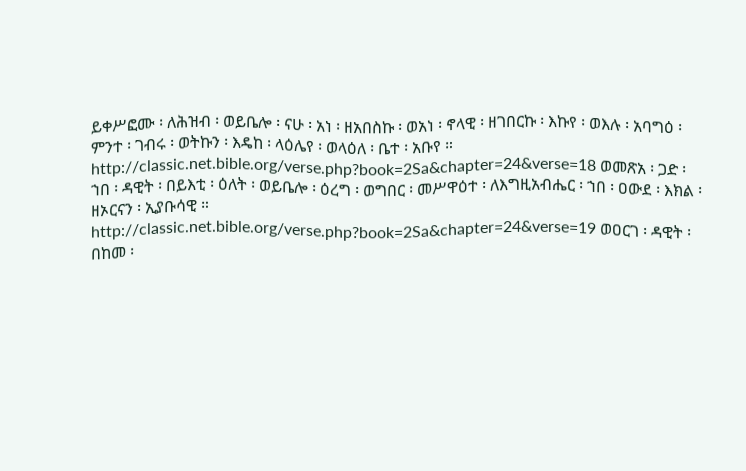ይቀሥፎሙ ፡ ለሕዝብ ፡ ወይቤሎ ፡ ናሁ ፡ አነ ፡ ዘአበስኩ ፡ ወአነ ፡ ኖላዊ ፡ ዘገበርኩ ፡ እኩየ ፡ ወእሉ ፡ አባግዕ ፡ ምንተ ፡ ገብሩ ፡ ወትኩን ፡ እዴከ ፡ ላዕሌየ ፡ ወላዕለ ፡ ቤተ ፡ አቡየ ። http://classic.net.bible.org/verse.php?book=2Sa&chapter=24&verse=18 ወመጽአ ፡ ጋድ ፡ ኀበ ፡ ዳዊት ፡ በይእቲ ፡ ዕለት ፡ ወይቤሎ ፡ ዕረግ ፡ ወግበር ፡ መሥዋዕተ ፡ ለእግዚአብሔር ፡ ኀበ ፡ ዐውደ ፡ እክል ፡ ዘኦርናን ፡ ኢያቡሳዊ ። http://classic.net.bible.org/verse.php?book=2Sa&chapter=24&verse=19 ወዐርገ ፡ ዳዊት ፡ በከመ ፡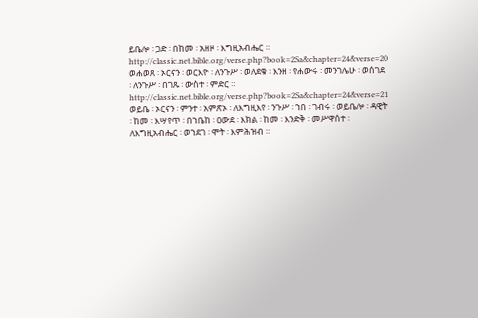ይቤሎ ፡ ጋድ ፡ በከመ ፡ አዘዞ ፡ እግዚአብሔር ። http://classic.net.bible.org/verse.php?book=2Sa&chapter=24&verse=20 ወሐወጸ ፡ ኦርናን ፡ ወርእዮ ፡ ለንጉሥ ፡ ወለደቁ ፡ እንዘ ፡ የሐውሩ ፡ መንገሌሁ ፡ ወሰገደ ፡ ለንጉሥ ፡ በገጹ ፡ ውስተ ፡ ምድር ። http://classic.net.bible.org/verse.php?book=2Sa&chapter=24&verse=21 ወይቤ ፡ ኦርናን ፡ ምንተ ፡ አምጽኦ ፡ ለእግዚእየ ፡ ንጉሥ ፡ ኀበ ፡ ገብሩ ፡ ወይቤሎ ፡ ዳዊት ፡ ከመ ፡ እሣየጥ ፡ በኀቤከ ፡ ዐውደ ፡ እክል ፡ ከመ ፡ እንድቅ ፡ መሥዋሰተ ፡ ለእግዚአብሔር ፡ ወኀደገ ፡ ሞት ፡ እምሕዝብ ።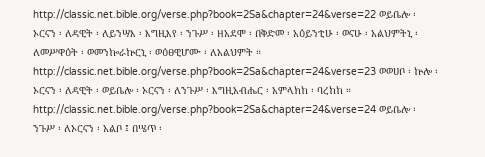http://classic.net.bible.org/verse.php?book=2Sa&chapter=24&verse=22 ወይቤሎ ፡ ኦርናን ፡ ለዳዊት ፡ ለይንሣእ ፡ እግዚእየ ፡ ንጉሥ ፡ ዘአደሞ ፡ በቅድመ ፡ አዕይንቲሁ ፡ ወናሁ ፡ አልህምትኒ ፡ ለመሥዋዕት ፡ ወመንኰራኵርኒ ፡ ወዕፀዊሆሙ ፡ ለአልህምት ። http://classic.net.bible.org/verse.php?book=2Sa&chapter=24&verse=23 ወወሀቦ ፡ ኵሎ ፡ ኦርናን ፡ ለዳዊት ፡ ወይቤሎ ፡ ኦርናን ፡ ለንጉሥ ፡ እግዚአብሔር ፡ አምላክከ ፡ ባረከከ ። http://classic.net.bible.org/verse.php?book=2Sa&chapter=24&verse=24 ወይቤሎ ፡ ንጉሥ ፡ ለኦርናን ፡ አልቦ ፤ በሤጥ ፡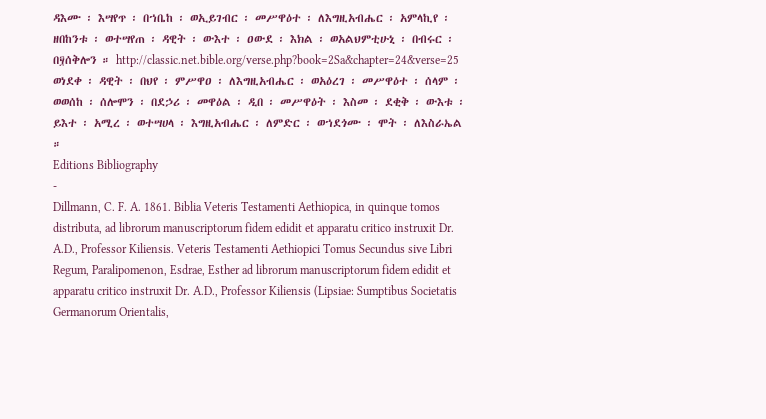ዳእሙ ፡ እሣየጥ ፡ በኀቤከ ፡ ወኢይገብር ፡ መሥዋዕተ ፡ ለእግዚአብሔር ፡ አምላኪየ ፡ ዘበከንቱ ፡ ወተሣየጠ ፡ ዳዊት ፡ ውእተ ፡ ዐውደ ፡ እክል ፡ ወአልህምቲሁኒ ፡ በብሩር ፡ በ፶ሰቅሎን ። http://classic.net.bible.org/verse.php?book=2Sa&chapter=24&verse=25 ወነደቀ ፡ ዳዊት ፡ በህየ ፡ ምሥዋዐ ፡ ለእግዚአብሔር ፡ ወአዕረገ ፡ መሥዋዕተ ፡ ሰላም ፡ ወወሰከ ፡ ሰሎሞን ፡ በደኃሪ ፡ መዋዕል ፡ ዲበ ፡ መሥዋዕት ፡ እስመ ፡ ደቂቅ ፡ ውእቱ ፡ ይእተ ፡ አሚረ ፡ ወተሣሀላ ፡ እግዚአብሔር ፡ ለምድር ፡ ወኀደጎሙ ፡ ሞት ፡ ለእስራኤል ።
Editions Bibliography
-
Dillmann, C. F. A. 1861. Biblia Veteris Testamenti Aethiopica, in quinque tomos distributa, ad librorum manuscriptorum fidem edidit et apparatu critico instruxit Dr. A.D., Professor Kiliensis. Veteris Testamenti Aethiopici Tomus Secundus sive Libri Regum, Paralipomenon, Esdrae, Esther ad librorum manuscriptorum fidem edidit et apparatu critico instruxit Dr. A.D., Professor Kiliensis (Lipsiae: Sumptibus Societatis Germanorum Orientalis,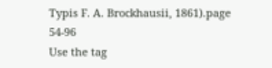Typis F. A. Brockhausii, 1861).page 54-96
Use the tag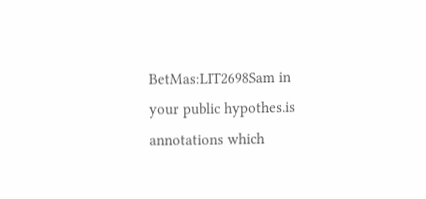BetMas:LIT2698Sam in your public hypothes.is annotations which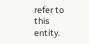refer to this entity.